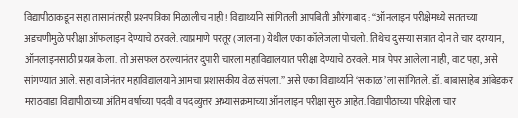विद्यापीठाकडून सहा तासानंतरही प्रश्‍नपत्रिका मिळालीच नाही! विद्यार्थ्याने सांगितली आपबिती औरंगाबाद : ‘‘ऑनलाइन परीक्षेमध्ये सततच्या अडचणीमुळे परीक्षा ऑफलाइन देण्याचे ठरवले. त्याप्रमाणे परतूर (जालना) येथील एका कॉलेजला पोचलो. तिथेच दुसऱ्या सत्रात दोन ते चार दरम्यान, ऑनलाइनसाठी प्रयत्न केला. तो असफल ठरल्यानंतर दुपारी चारला महाविद्यालयात परीक्षा देण्याचे ठरवले. मात्र पेपर आलेला नाही, वाट पहा, असे सांगण्यात आले. सहा वाजेनंतर महाविद्यालयाने आमचा प्रशासकीय वेळ संपला.’’ असे एका विद्यार्थ्याने ‘सकाळ’ला सांगितले. डॉ. बाबासाहेब आंबेडकर मराठवाडा विद्यापीठाच्या अंतिम वर्षाच्या पदवी व पदव्युत्तर अभ्यासक्रमाच्या ऑनलाइन परीक्षा सुरु आहेत. विद्यापीठाच्या परिक्षेला चार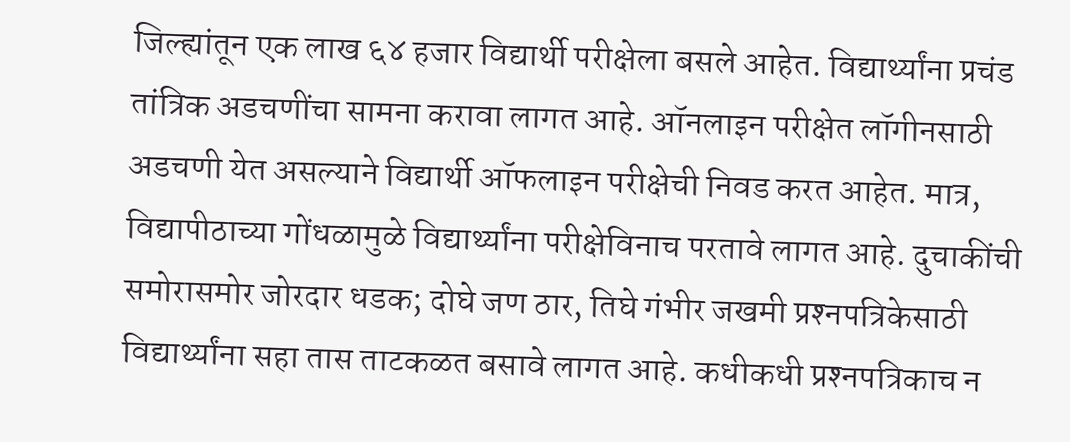जिल्ह्यांतून एक लाख ६४ हजार विद्यार्थी परीक्षेला बसले आहेत. विद्यार्थ्यांना प्रचंड तांत्रिक अडचणींचा सामना करावा लागत आहे. ऑनलाइन परीक्षेत लॉगीनसाठी अडचणी येत असल्याने विद्यार्थी ऑफलाइन परीक्षेची निवड करत आहेत. मात्र, विद्यापीठाच्या गोंधळामुळे विद्यार्थ्यांना परीक्षेविनाच परतावे लागत आहे. दुचाकींची समोरासमोर जोरदार धडक; दोघे जण ठार, तिघे गंभीर जखमी प्रश्‍नपत्रिकेसाठी विद्यार्थ्यांना सहा तास ताटकळत बसावे लागत आहे. कधीकधी प्रश्‍नपत्रिकाच न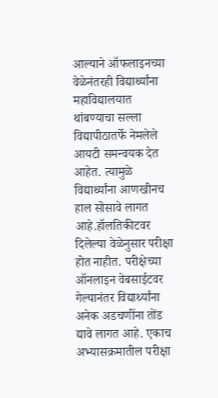आल्याने ऑफलाइनच्या वेळेनंतरही विद्यार्थ्यांना महाविद्यालयात थांबण्याचा सल्ला विद्यापीठातर्फे नेमलेले आयटी समन्वयक देत आहेत. त्यामुळे विद्यार्थ्यांना आणखीनच हाल सोसावे लागत आहे.हॉलतिकीटवर दिलेल्या वेळेनुसार परीक्षा होत नाहीत. परीक्षेच्या ऑनलाइन वेबसाईटवर गेल्यानंतर विद्यार्थ्यांना अनेक अडचणींना तोंड द्यावे लागत आहे. एकाच अभ्यासक्रमातील परीक्षा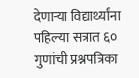देणाऱ्या विद्यार्थ्यांना पहिल्या सत्रात ६० गुणांची प्रश्नपत्रिका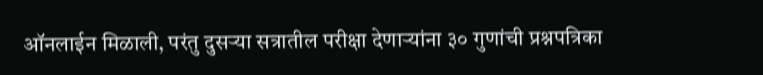ऑनलाईन मिळाली, परंतु दुसऱ्या सत्रातील परीक्षा देणाऱ्यांना ३० गुणांची प्रश्नपत्रिका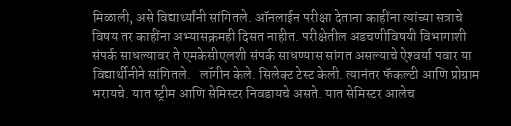मिळाली, असे विद्यार्थ्यांनी सांगितले. ऑनलाईन परीक्षा देताना काहींना त्यांच्या सत्राचे विषय तर काहींना अभ्यासक्रमही दिसत नाहीत. परीक्षेतील अडचणीविषयी विभागाशी संपर्क साधल्यावर ते एमकेसीएलशी संपर्क साधण्यास सांगत असल्याचे ऐश्‍वर्या पवार या विद्यार्थीनीने सांगितले.   लॉगीन केले. सिलेक्ट टेस्ट केली. त्यानंतर फॅकल्टी आणि प्रोग्राम भरायचे. यात स्ट्रीम आणि सेमिस्टर निवडायचे असते. यात सेमिस्टर आलेच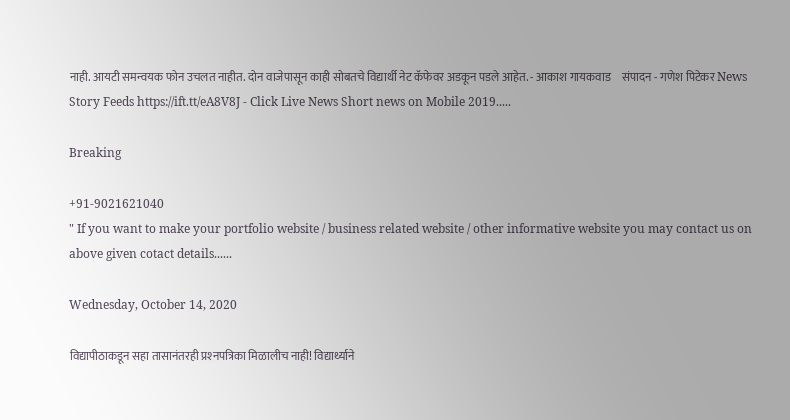नाही. आयटी समन्वयक फोन उचलत नाहीत. दोन वाजेपासून काही सोबतचे विद्यार्थी नेट कॅफेवर अडकून पडले आहेत. - आकाश गायकवाड     संपादन - गणेश पिटेकर News Story Feeds https://ift.tt/eA8V8J - Click Live News Short news on Mobile 2019.....

Breaking

+91-9021621040
" If you want to make your portfolio website / business related website / other informative website you may contact us on above given cotact details......

Wednesday, October 14, 2020

विद्यापीठाकडून सहा तासानंतरही प्रश्‍नपत्रिका मिळालीच नाही! विद्यार्थ्याने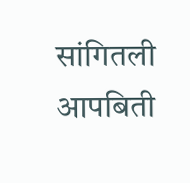सांगितली आपबिती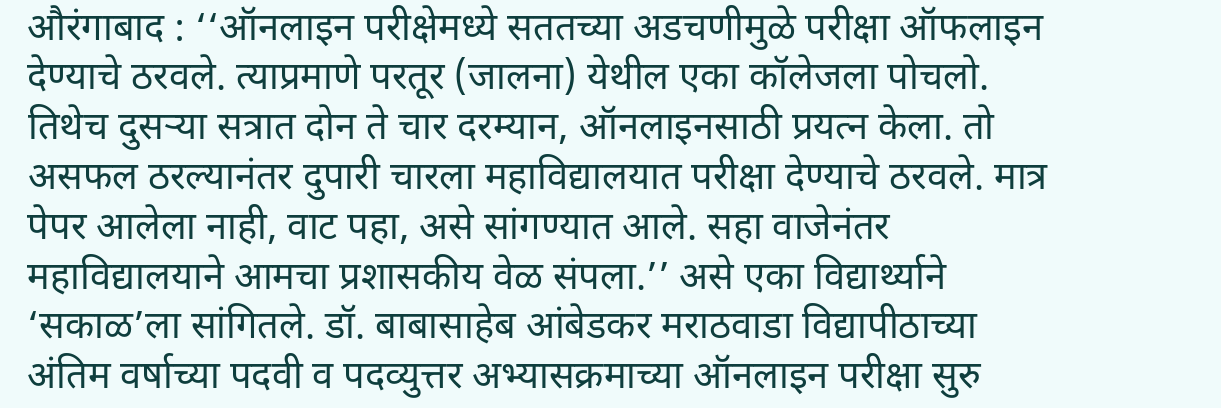औरंगाबाद : ‘‘ऑनलाइन परीक्षेमध्ये सततच्या अडचणीमुळे परीक्षा ऑफलाइन देण्याचे ठरवले. त्याप्रमाणे परतूर (जालना) येथील एका कॉलेजला पोचलो. तिथेच दुसऱ्या सत्रात दोन ते चार दरम्यान, ऑनलाइनसाठी प्रयत्न केला. तो असफल ठरल्यानंतर दुपारी चारला महाविद्यालयात परीक्षा देण्याचे ठरवले. मात्र पेपर आलेला नाही, वाट पहा, असे सांगण्यात आले. सहा वाजेनंतर महाविद्यालयाने आमचा प्रशासकीय वेळ संपला.’’ असे एका विद्यार्थ्याने ‘सकाळ’ला सांगितले. डॉ. बाबासाहेब आंबेडकर मराठवाडा विद्यापीठाच्या अंतिम वर्षाच्या पदवी व पदव्युत्तर अभ्यासक्रमाच्या ऑनलाइन परीक्षा सुरु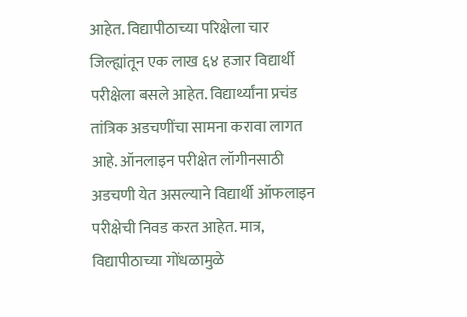आहेत. विद्यापीठाच्या परिक्षेला चार जिल्ह्यांतून एक लाख ६४ हजार विद्यार्थी परीक्षेला बसले आहेत. विद्यार्थ्यांना प्रचंड तांत्रिक अडचणींचा सामना करावा लागत आहे. ऑनलाइन परीक्षेत लॉगीनसाठी अडचणी येत असल्याने विद्यार्थी ऑफलाइन परीक्षेची निवड करत आहेत. मात्र, विद्यापीठाच्या गोंधळामुळे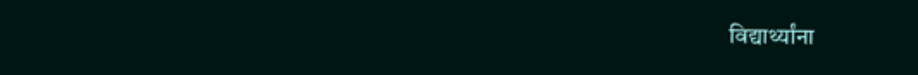विद्यार्थ्यांना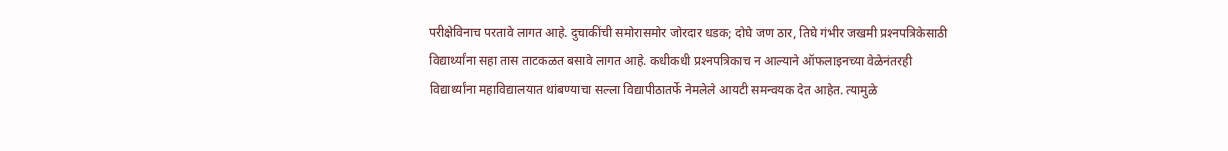परीक्षेविनाच परतावे लागत आहे. दुचाकींची समोरासमोर जोरदार धडक; दोघे जण ठार, तिघे गंभीर जखमी प्रश्‍नपत्रिकेसाठी विद्यार्थ्यांना सहा तास ताटकळत बसावे लागत आहे. कधीकधी प्रश्‍नपत्रिकाच न आल्याने ऑफलाइनच्या वेळेनंतरही विद्यार्थ्यांना महाविद्यालयात थांबण्याचा सल्ला विद्यापीठातर्फे नेमलेले आयटी समन्वयक देत आहेत. त्यामुळे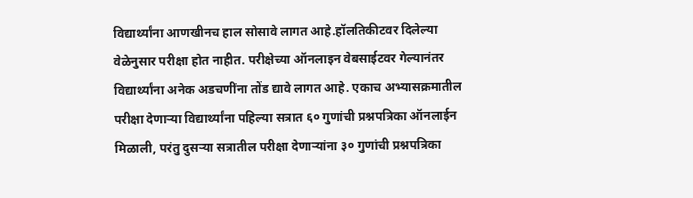विद्यार्थ्यांना आणखीनच हाल सोसावे लागत आहे.हॉलतिकीटवर दिलेल्या वेळेनुसार परीक्षा होत नाहीत. परीक्षेच्या ऑनलाइन वेबसाईटवर गेल्यानंतर विद्यार्थ्यांना अनेक अडचणींना तोंड द्यावे लागत आहे. एकाच अभ्यासक्रमातील परीक्षा देणाऱ्या विद्यार्थ्यांना पहिल्या सत्रात ६० गुणांची प्रश्नपत्रिका ऑनलाईन मिळाली, परंतु दुसऱ्या सत्रातील परीक्षा देणाऱ्यांना ३० गुणांची प्रश्नपत्रिका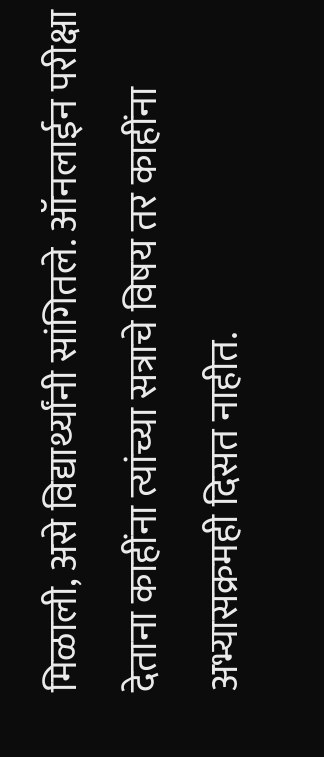मिळाली, असे विद्यार्थ्यांनी सांगितले. ऑनलाईन परीक्षा देताना काहींना त्यांच्या सत्राचे विषय तर काहींना अभ्यासक्रमही दिसत नाहीत.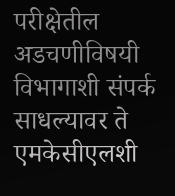परीक्षेतील अडचणीविषयी विभागाशी संपर्क साधल्यावर ते एमकेसीएलशी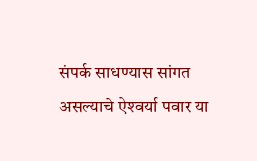संपर्क साधण्यास सांगत असल्याचे ऐश्‍वर्या पवार या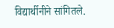विद्यार्थीनीने सांगितले.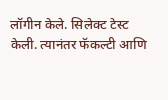लॉगीन केले. सिलेक्ट टेस्ट केली. त्यानंतर फॅकल्टी आणि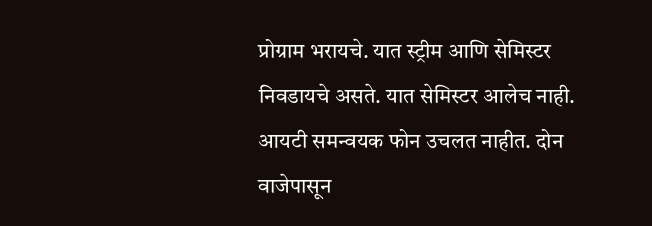प्रोग्राम भरायचे. यात स्ट्रीम आणि सेमिस्टर निवडायचे असते. यात सेमिस्टर आलेच नाही. आयटी समन्वयक फोन उचलत नाहीत. दोन वाजेपासून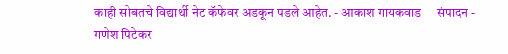काही सोबतचे विद्यार्थी नेट कॅफेवर अडकून पडले आहेत. - आकाश गायकवाड     संपादन - गणेश पिटेकर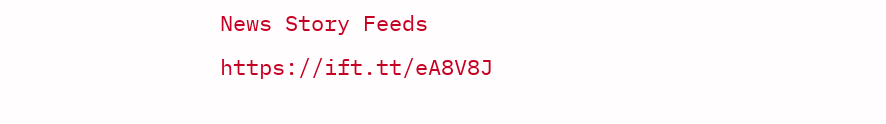News Story Feeds https://ift.tt/eA8V8J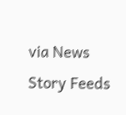via News Story Feeds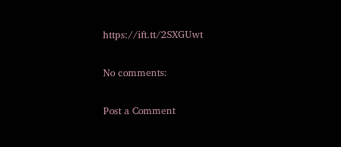https://ift.tt/2SXGUwt

No comments:

Post a Comment